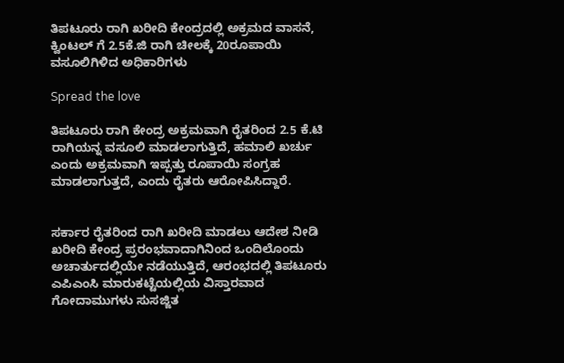ತಿಪಟೂರು ರಾಗಿ ಖರೀದಿ ಕೇಂದ್ರದಲ್ಲಿ ಅಕ್ರಮದ ವಾಸನೆ, ಕ್ವಿಂಟಲ್ ಗೆ 2.5ಕೆ.ಜಿ ರಾಗಿ ಚೀಲಕ್ಕೆ 20ರೂಪಾಯಿ ವಸೂಲಿಗಿಳಿದ ಅಧಿಕಾರಿಗಳು

Spread the love

ತಿಪಟೂರು ರಾಗಿ ಕೇಂದ್ರ ಅಕ್ರಮವಾಗಿ ರೈತರಿಂದ 2.5 ಕೆ.ಟಿ ರಾಗಿಯನ್ನ ವಸೂಲಿ ಮಾಡಲಾಗುತ್ತಿದೆ, ಹಮಾಲಿ ಖರ್ಚು ಎಂದು ಅಕ್ರಮವಾಗಿ ಇಪ್ಪತ್ತು ರೂಪಾಯಿ ಸಂಗ್ರಹ ಮಾಡಲಾಗುತ್ತದೆ, ಎಂದು ರೈತರು ಆರೋಪಿಸಿದ್ದಾರೆ.


ಸರ್ಕಾರ ರೈತರಿಂದ ರಾಗಿ ಖರೀದಿ ಮಾಡಲು ಆದೇಶ ನೀಡಿ ಖರೀದಿ ಕೇಂದ್ರ ಪ್ರರಂಭವಾದಾಗಿನಿಂದ ಒಂದಿಲೊಂದು ಅಚಾರ್ತುದಲ್ಲಿಯೇ ನಡೆಯುತ್ತಿದೆ, ಆರಂಭದಲ್ಲಿ ತಿಪಟೂರು ಎಪಿಎಂಸಿ ಮಾರುಕಟ್ಟೆಯಲ್ಲಿಯ ವಿಸ್ತಾರವಾದ ಗೋದಾಮುಗಳು ಸುಸಜ್ಜಿತ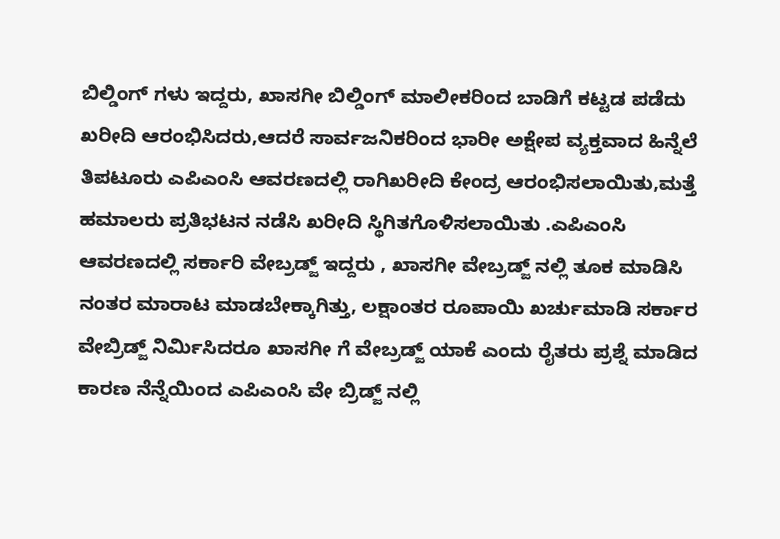ಬಿಲ್ಡಿಂಗ್ ಗಳು ಇದ್ದರು, ಖಾಸಗೀ ಬಿಲ್ಡಿಂಗ್ ಮಾಲೀಕರಿಂದ ಬಾಡಿಗೆ ಕಟ್ಟಡ ಪಡೆದು ಖರೀದಿ ಆರಂಭಿಸಿದರು,ಆದರೆ ಸಾರ್ವಜನಿಕರಿಂದ ಭಾರೀ ಅಕ್ಷೇಪ ವ್ಯಕ್ತವಾದ ಹಿನ್ನೆಲೆ ತಿಪಟೂರು ಎಪಿಎಂಸಿ ಆವರಣದಲ್ಲಿ ರಾಗಿಖರೀದಿ ಕೇಂದ್ರ ಆರಂಭಿಸಲಾಯಿತು,ಮತ್ತೆ ಹಮಾಲರು ಪ್ರತಿಭಟನ ನಡೆಸಿ ಖರೀದಿ ಸ್ಥಿಗಿತಗೊಳಿಸಲಾಯಿತು .ಎಪಿಎಂಸಿ ಆವರಣದಲ್ಲಿ ಸರ್ಕಾರಿ ವೇಬ್ರಡ್ಜ್ ಇದ್ದರು , ಖಾಸಗೀ ವೇಬ್ರಡ್ಜ್ ನಲ್ಲಿ ತೂಕ ಮಾಡಿಸಿ ನಂತರ ಮಾರಾಟ ಮಾಡಬೇಕ್ಕಾಗಿತ್ತು, ಲಕ್ಷಾಂತರ ರೂಪಾಯಿ ಖರ್ಚುಮಾಡಿ ಸರ್ಕಾರ ವೇಬ್ರಿಡ್ಜ್ ನಿರ್ಮಿಸಿದರೂ ಖಾಸಗೀ ಗೆ ವೇಬ್ರಡ್ಜ್ ಯಾಕೆ ಎಂದು ರೈತರು ಪ್ರಶ್ನೆ ಮಾಡಿದ ಕಾರಣ ನೆನ್ನೆಯಿಂದ ಎಪಿಎಂಸಿ ವೇ ಬ್ರಿಡ್ಜ್ ನಲ್ಲಿ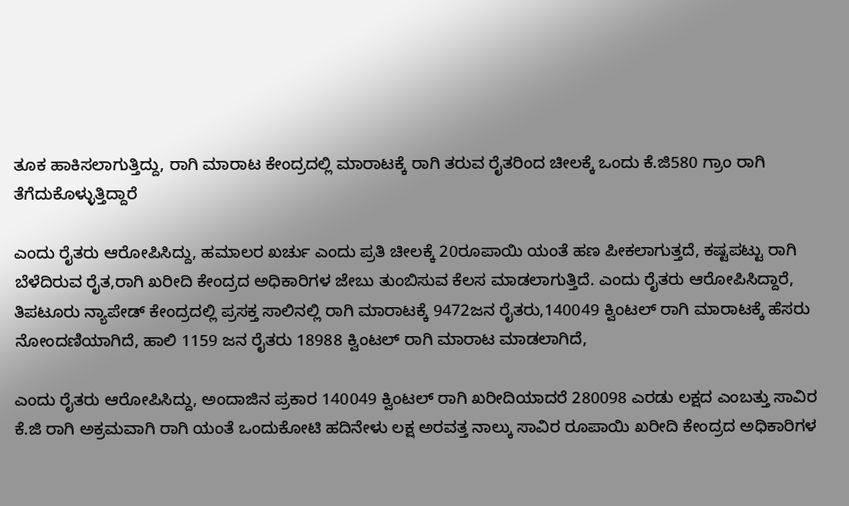ತೂಕ ಹಾಕಿಸಲಾಗುತ್ತಿದ್ದು, ರಾಗಿ ಮಾರಾಟ ಕೇಂದ್ರದಲ್ಲಿ ಮಾರಾಟಕ್ಕೆ ರಾಗಿ ತರುವ ರೈತರಿಂದ ಚೀಲಕ್ಕೆ ಒಂದು ಕೆ.ಜಿ580 ಗ್ರಾಂ ರಾಗಿ ತೆಗೆದುಕೊಳ್ಳುತ್ತಿದ್ದಾರೆ

ಎಂದು ರೈತರು ಆರೋಪಿಸಿದ್ದು, ಹಮಾಲರ ಖರ್ಚು ಎಂದು ಪ್ರತಿ ಚೀಲಕ್ಕೆ 20ರೂಪಾಯಿ ಯಂತೆ ಹಣ ಪೀಕಲಾಗುತ್ತದೆ, ಕಷ್ಟಪಟ್ಟು ರಾಗಿ ಬೆಳೆದಿರುವ ರೈತ,ರಾಗಿ ಖರೀದಿ ಕೇಂದ್ರದ ಅಧಿಕಾರಿಗಳ ಜೇಬು ತುಂಬಿಸುವ ಕೆಲಸ ಮಾಡಲಾಗುತ್ತಿದೆ. ಎಂದು ರೈತರು ಆರೋಪಿಸಿದ್ದಾರೆ, ತಿಪಟೂರು ನ್ಯಾಪೇಡ್ ಕೇಂದ್ರದಲ್ಲಿ ಪ್ರಸಕ್ತ ಸಾಲಿನಲ್ಲಿ ರಾಗಿ ಮಾರಾಟಕ್ಕೆ 9472ಜನ ರೈತರು,140049 ಕ್ವಿಂಟಲ್ ರಾಗಿ ಮಾರಾಟಕ್ಕೆ ಹೆಸರು ನೋಂದಣಿಯಾಗಿದೆ, ಹಾಲಿ 1159 ಜನ ರೈತರು 18988 ಕ್ವಿಂಟಲ್ ರಾಗಿ ಮಾರಾಟ ಮಾಡಲಾಗಿದೆ,

ಎಂದು ರೈತರು ಆರೋಪಿಸಿದ್ದು, ಅಂದಾಜಿನ ಪ್ರಕಾರ 140049 ಕ್ವಿಂಟಲ್ ರಾಗಿ ಖರೀದಿಯಾದರೆ 280098 ಎರಡು ಲಕ್ಷದ ಎಂಬತ್ತು ಸಾವಿರ ಕೆ.ಜಿ ರಾಗಿ ಅಕ್ರಮವಾಗಿ ರಾಗಿ ಯಂತೆ ಒಂದುಕೋಟಿ ಹದಿನೇಳು ಲಕ್ಷ ಅರವತ್ತ ನಾಲ್ಕು ಸಾವಿರ ರೂಪಾಯಿ ಖರೀದಿ ಕೇಂದ್ರದ ಅಧಿಕಾರಿಗಳ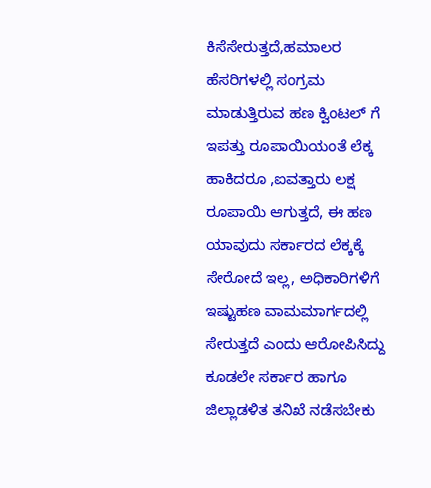ಕಿಸೆಸೇರುತ್ತದೆ,ಹಮಾಲರ ಹೆಸರಿಗಳಲ್ಲಿ ಸಂಗ್ರಮ ಮಾಡುತ್ತಿರುವ ಹಣ ಕ್ವಿಂಟಲ್ ಗೆ ಇಪತ್ತು ರೂಪಾಯಿಯಂತೆ ಲೆಕ್ಕ ಹಾಕಿದರೂ ,ಐವತ್ತಾರು ಲಕ್ಷ ರೂಪಾಯಿ ಆಗುತ್ತದೆ, ಈ ಹಣ ಯಾವುದು ಸರ್ಕಾರದ ಲೆಕ್ಕಕ್ಕೆ ಸೇರೋದೆ ಇಲ್ಲ, ಅಧಿಕಾರಿಗಳಿಗೆ ಇಷ್ಟುಹಣ ವಾಮಮಾರ್ಗದಲ್ಲಿ ಸೇರುತ್ತದೆ ಎಂದು ಆರೋಪಿಸಿದ್ದು ಕೂಡಲೇ ಸರ್ಕಾರ ಹಾಗೂ ಜಿಲ್ಲಾಡಳಿತ ತನಿಖೆ ನಡೆಸಬೇಕು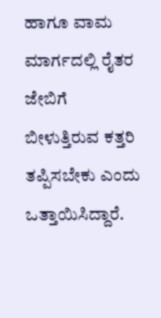ಹಾಗೂ ವಾಮ ಮಾರ್ಗದಲ್ಲಿ ರೈತರ ಜೇಬಿಗೆ ಬೀಳುತ್ತಿರುವ ಕತ್ತರಿ ತಪ್ಪಿಸಬೇಕು ಎಂದು ಒತ್ತಾಯಿಸಿದ್ದಾರೆ.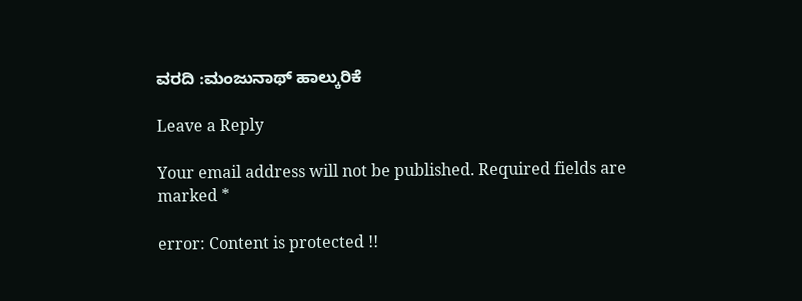ವರದಿ :ಮಂಜುನಾಥ್ ಹಾಲ್ಕುರಿಕೆ

Leave a Reply

Your email address will not be published. Required fields are marked *

error: Content is protected !!